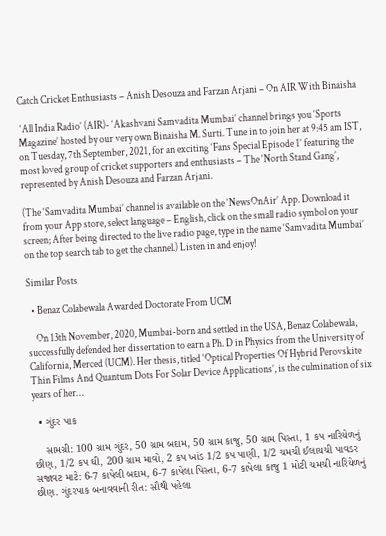Catch Cricket Enthusiasts – Anish Desouza and Farzan Arjani – On AIR With Binaisha

 ‘All India Radio’ (AIR)- ‘Akashvani Samvadita Mumbai’ channel brings you ‘Sports Magazine’ hosted by our very own Binaisha M. Surti. Tune in to join her at 9:45 am IST, on Tuesday, 7th September, 2021, for an exciting ‘Fans Special Episode 1’ featuring the most loved group of cricket supporters and enthusiasts – The ‘North Stand Gang’, represented by Anish Desouza and Farzan Arjani.

(The ‘Samvadita Mumbai’ channel is available on the ‘NewsOnAir’ App. Download it from your App store, select language – English, click on the small radio symbol on your screen; After being directed to the live radio page, type in the name ‘Samvadita Mumbai’ on the top search tab to get the channel.) Listen in and enjoy!

Similar Posts

  • Benaz Colabewala Awarded Doctorate From UCM

    On 13th November, 2020, Mumbai-born and settled in the USA, Benaz Colabewala, successfully defended her dissertation to earn a Ph. D in Physics from the University of California, Merced (UCM). Her thesis, titled ‘Optical Properties Of Hybrid Perovskite Thin Films And Quantum Dots For Solar Device Applications’, is the culmination of six years of her…

  • ગુંદર પાક

    સામગ્રી: 100 ગ્રામ ગુંદર, 50 ગ્રામ બદામ, 50 ગ્રામ કાજુ, 50 ગ્રામ પિસ્તા, 1 કપ નારિયેળનું છીણ, 1/2 કપ ઘી, 200 ગ્રામ માવો, 2 કપ ખાંડ 1/2 કપ પાણી, 1/2 ચમચી ઈલાયચી પાવડર સજાવટ માટે: 6-7 કાપેલી બદામ, 6-7 કાપેલા પિસ્તા, 6-7 કાપેલા કાજુ 1 મોટી ચમચી નારિયેળનું છીણ. ગુંદરપાક બનાવવાની રીત: સૌથી પહેલા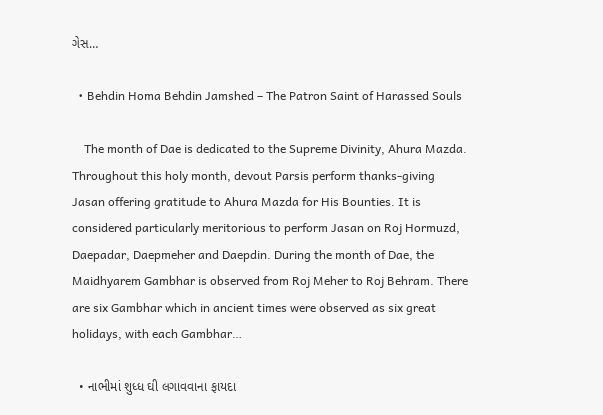ગેસ…

  • Behdin Homa Behdin Jamshed – The Patron Saint of Harassed Souls

    The month of Dae is dedicated to the Supreme Divinity, Ahura Mazda. Throughout this holy month, devout Parsis perform thanks-giving Jasan offering gratitude to Ahura Mazda for His Bounties. It is considered particularly meritorious to perform Jasan on Roj Hormuzd, Daepadar, Daepmeher and Daepdin. During the month of Dae, the Maidhyarem Gambhar is observed from Roj Meher to Roj Behram. There are six Gambhar which in ancient times were observed as six great holidays, with each Gambhar…

  • નાભીમાં શુધ્ધ ઘી લગાવવાના ફાયદા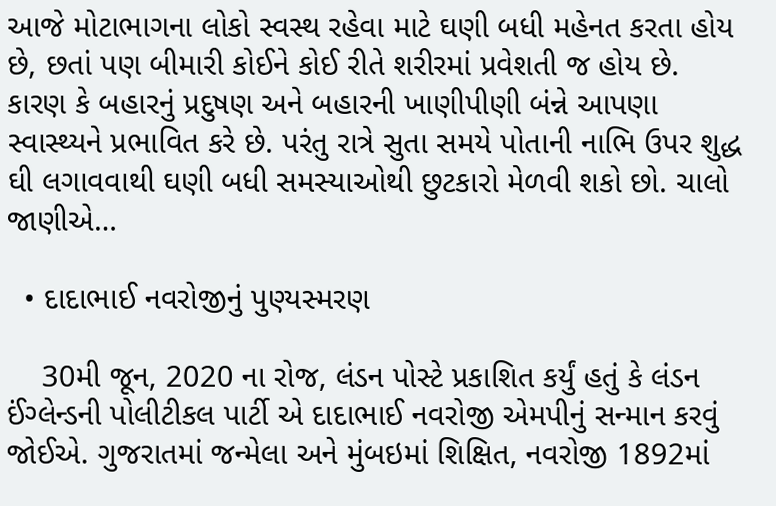આજે મોટાભાગના લોકો સ્વસ્થ રહેવા માટે ઘણી બધી મહેનત કરતા હોય છે, છતાં પણ બીમારી કોઈને કોઈ રીતે શરીરમાં પ્રવેશતી જ હોય છે. કારણ કે બહારનું પ્રદુષણ અને બહારની ખાણીપીણી બંન્ને આપણા સ્વાસ્થ્યને પ્રભાવિત કરે છે. પરંતુ રાત્રે સુતા સમયે પોતાની નાભિ ઉપર શુદ્ધ ઘી લગાવવાથી ઘણી બધી સમસ્યાઓથી છુટકારો મેળવી શકો છો. ચાલો જાણીએ…

  • દાદાભાઈ નવરોજીનું પુણ્યસ્મરણ

    30મી જૂન, 2020 ના રોજ, લંડન પોસ્ટે પ્રકાશિત કર્યું હતું કે લંડન ઈંગ્લેન્ડની પોલીટીકલ પાર્ટી એ દાદાભાઈ નવરોજી એમપીનું સન્માન કરવું જોઈએ. ગુજરાતમાં જન્મેલા અને મુંબઇમાં શિક્ષિત, નવરોજી 1892માં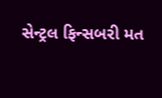સેન્ટ્રલ ફિન્સબરી મત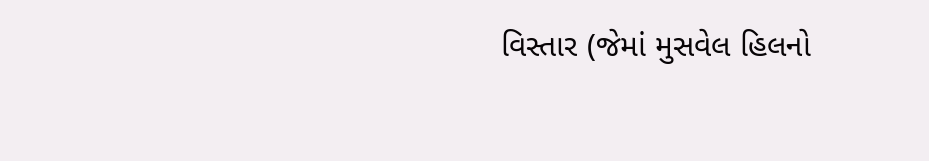વિસ્તાર (જેમાં મુસવેલ હિલનો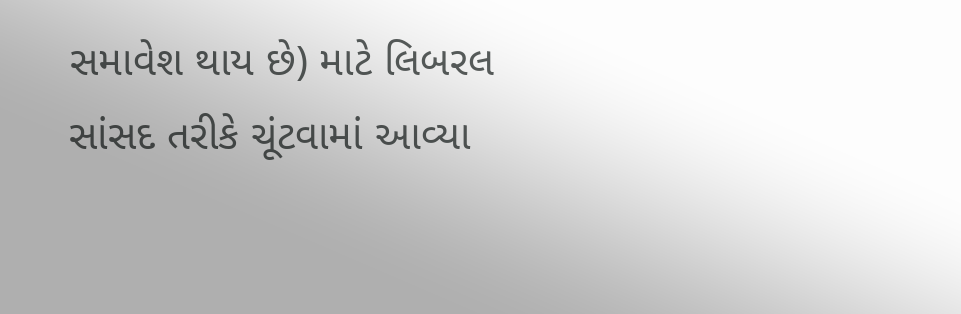સમાવેશ થાય છે) માટે લિબરલ સાંસદ તરીકે ચૂંટવામાં આવ્યા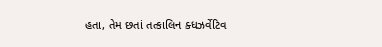હતા, તેમ છતાં તત્કાલિન ક્ધઝર્વેટિવ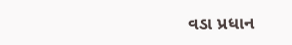વડા પ્રધાન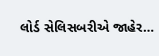લોર્ડ સેલિસબરીએ જાહેર…